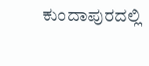ಕುಂದಾಪುರದಲ್ಲಿ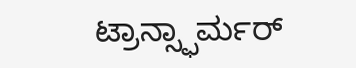ಟ್ರಾನ್ಸ್ಫಾರ್ಮರ್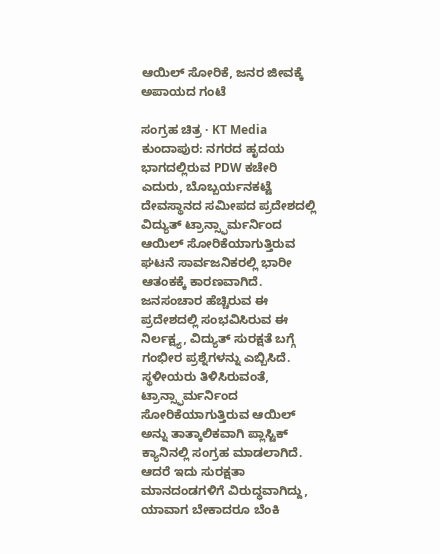ಆಯಿಲ್ ಸೋರಿಕೆ, ಜನರ ಜೀವಕ್ಕೆ ಅಪಾಯದ ಗಂಟೆ

ಸಂಗ್ರಹ ಚಿತ್ರ · KT Media
ಕುಂದಾಪುರ: ನಗರದ ಹೃದಯ ಭಾಗದಲ್ಲಿರುವ PDW ಕಚೇರಿ ಎದುರು, ಬೊಬ್ಬರ್ಯನಕಟ್ಟೆ ದೇವಸ್ಥಾನದ ಸಮೀಪದ ಪ್ರದೇಶದಲ್ಲಿ ವಿದ್ಯುತ್ ಟ್ರಾನ್ಸ್ಫಾರ್ಮರ್ನಿಂದ ಆಯಿಲ್ ಸೋರಿಕೆಯಾಗುತ್ತಿರುವ ಘಟನೆ ಸಾರ್ವಜನಿಕರಲ್ಲಿ ಭಾರೀ ಆತಂಕಕ್ಕೆ ಕಾರಣವಾಗಿದೆ. ಜನಸಂಚಾರ ಹೆಚ್ಚಿರುವ ಈ ಪ್ರದೇಶದಲ್ಲಿ ಸಂಭವಿಸಿರುವ ಈ ನಿರ್ಲಕ್ಷ್ಯ, ವಿದ್ಯುತ್ ಸುರಕ್ಷತೆ ಬಗ್ಗೆ ಗಂಭೀರ ಪ್ರಶ್ನೆಗಳನ್ನು ಎಬ್ಬಿಸಿದೆ.
ಸ್ಥಳೀಯರು ತಿಳಿಸಿರುವಂತೆ, ಟ್ರಾನ್ಸ್ಫಾರ್ಮರ್ನಿಂದ ಸೋರಿಕೆಯಾಗುತ್ತಿರುವ ಆಯಿಲ್ ಅನ್ನು ತಾತ್ಕಾಲಿಕವಾಗಿ ಪ್ಲಾಸ್ಟಿಕ್ ಕ್ಯಾನಿನಲ್ಲಿ ಸಂಗ್ರಹ ಮಾಡಲಾಗಿದೆ. ಆದರೆ ಇದು ಸುರಕ್ಷತಾ ಮಾನದಂಡಗಳಿಗೆ ವಿರುದ್ಧವಾಗಿದ್ದು, ಯಾವಾಗ ಬೇಕಾದರೂ ಬೆಂಕಿ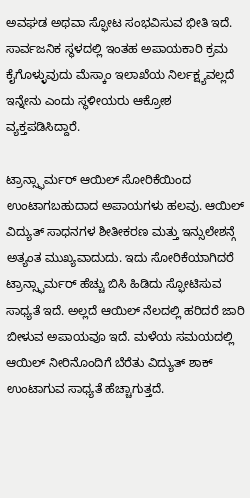ಅವಘಡ ಅಥವಾ ಸ್ಫೋಟ ಸಂಭವಿಸುವ ಭೀತಿ ಇದೆ. ಸಾರ್ವಜನಿಕ ಸ್ಥಳದಲ್ಲಿ ಇಂತಹ ಅಪಾಯಕಾರಿ ಕ್ರಮ ಕೈಗೊಳ್ಳುವುದು ಮೆಸ್ಕಾಂ ಇಲಾಖೆಯ ನಿರ್ಲಕ್ಷ್ಯವಲ್ಲದೆ ಇನ್ನೇನು ಎಂದು ಸ್ಥಳೀಯರು ಆಕ್ರೋಶ ವ್ಯಕ್ತಪಡಿಸಿದ್ದಾರೆ.

ಟ್ರಾನ್ಸ್ಫಾರ್ಮರ್ ಆಯಿಲ್ ಸೋರಿಕೆಯಿಂದ ಉಂಟಾಗಬಹುದಾದ ಅಪಾಯಗಳು ಹಲವು. ಆಯಿಲ್ ವಿದ್ಯುತ್ ಸಾಧನಗಳ ಶೀತೀಕರಣ ಮತ್ತು ಇನ್ಸುಲೇಶನ್ಗೆ ಅತ್ಯಂತ ಮುಖ್ಯವಾದುದು. ಇದು ಸೋರಿಕೆಯಾಗಿದರೆ ಟ್ರಾನ್ಸ್ಫಾರ್ಮರ್ ಹೆಚ್ಚು ಬಿಸಿ ಹಿಡಿದು ಸ್ಫೋಟಿಸುವ ಸಾಧ್ಯತೆ ಇದೆ. ಅಲ್ಲದೆ ಆಯಿಲ್ ನೆಲದಲ್ಲಿ ಹರಿದರೆ ಜಾರಿ ಬೀಳುವ ಅಪಾಯವೂ ಇದೆ. ಮಳೆಯ ಸಮಯದಲ್ಲಿ ಆಯಿಲ್ ನೀರಿನೊಂದಿಗೆ ಬೆರೆತು ವಿದ್ಯುತ್ ಶಾಕ್ ಉಂಟಾಗುವ ಸಾಧ್ಯತೆ ಹೆಚ್ಚಾಗುತ್ತದೆ.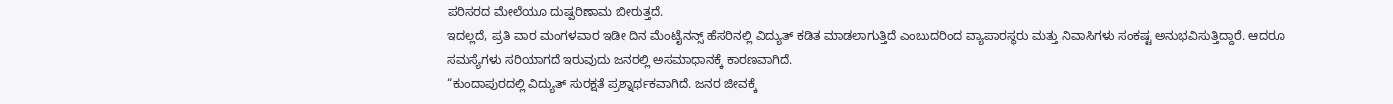ಪರಿಸರದ ಮೇಲೆಯೂ ದುಷ್ಪರಿಣಾಮ ಬೀರುತ್ತದೆ.
ಇದಲ್ಲದೆ, ಪ್ರತಿ ವಾರ ಮಂಗಳವಾರ ಇಡೀ ದಿನ ಮೆಂಟೈನನ್ಸ್ ಹೆಸರಿನಲ್ಲಿ ವಿದ್ಯುತ್ ಕಡಿತ ಮಾಡಲಾಗುತ್ತಿದೆ ಎಂಬುದರಿಂದ ವ್ಯಾಪಾರಸ್ಥರು ಮತ್ತು ನಿವಾಸಿಗಳು ಸಂಕಷ್ಟ ಅನುಭವಿಸುತ್ತಿದ್ದಾರೆ. ಆದರೂ ಸಮಸ್ಯೆಗಳು ಸರಿಯಾಗದೆ ಇರುವುದು ಜನರಲ್ಲಿ ಅಸಮಾಧಾನಕ್ಕೆ ಕಾರಣವಾಗಿದೆ.
“ಕುಂದಾಪುರದಲ್ಲಿ ವಿದ್ಯುತ್ ಸುರಕ್ಷತೆ ಪ್ರಶ್ನಾರ್ಥಕವಾಗಿದೆ. ಜನರ ಜೀವಕ್ಕೆ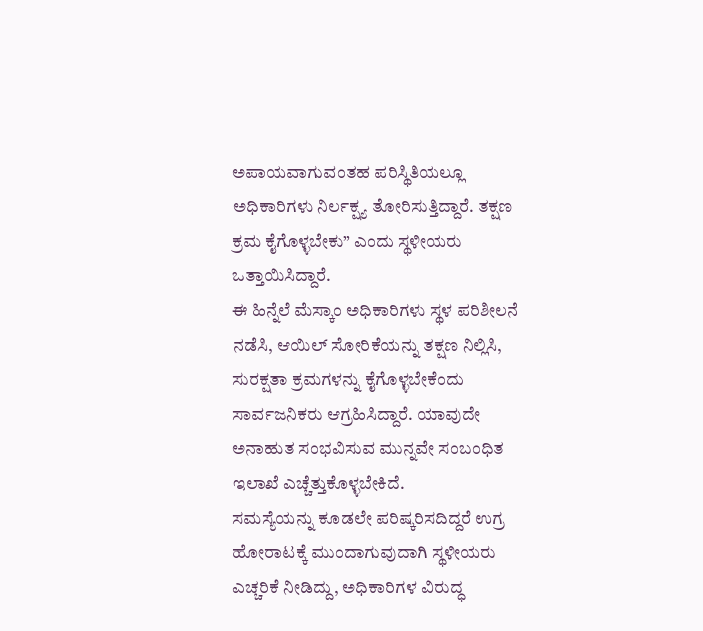ಅಪಾಯವಾಗುವಂತಹ ಪರಿಸ್ಥಿತಿಯಲ್ಲೂ ಅಧಿಕಾರಿಗಳು ನಿರ್ಲಕ್ಷ್ಯ ತೋರಿಸುತ್ತಿದ್ದಾರೆ. ತಕ್ಷಣ ಕ್ರಮ ಕೈಗೊಳ್ಳಬೇಕು” ಎಂದು ಸ್ಥಳೀಯರು ಒತ್ತಾಯಿಸಿದ್ದಾರೆ.
ಈ ಹಿನ್ನೆಲೆ ಮೆಸ್ಕಾಂ ಅಧಿಕಾರಿಗಳು ಸ್ಥಳ ಪರಿಶೀಲನೆ ನಡೆಸಿ, ಆಯಿಲ್ ಸೋರಿಕೆಯನ್ನು ತಕ್ಷಣ ನಿಲ್ಲಿಸಿ, ಸುರಕ್ಷತಾ ಕ್ರಮಗಳನ್ನು ಕೈಗೊಳ್ಳಬೇಕೆಂದು ಸಾರ್ವಜನಿಕರು ಆಗ್ರಹಿಸಿದ್ದಾರೆ. ಯಾವುದೇ ಅನಾಹುತ ಸಂಭವಿಸುವ ಮುನ್ನವೇ ಸಂಬಂಧಿತ ಇಲಾಖೆ ಎಚ್ಚೆತ್ತುಕೊಳ್ಳಬೇಕಿದೆ.
ಸಮಸ್ಯೆಯನ್ನು ಕೂಡಲೇ ಪರಿಷ್ಕರಿಸದಿದ್ದರೆ ಉಗ್ರ ಹೋರಾಟಕ್ಕೆ ಮುಂದಾಗುವುದಾಗಿ ಸ್ಥಳೀಯರು ಎಚ್ಚರಿಕೆ ನೀಡಿದ್ದು, ಅಧಿಕಾರಿಗಳ ವಿರುದ್ಧ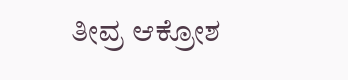ತೀವ್ರ ಆಕ್ರೋಶ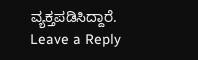ವ್ಯಕ್ತಪಡಿಸಿದ್ದಾರೆ.
Leave a Reply